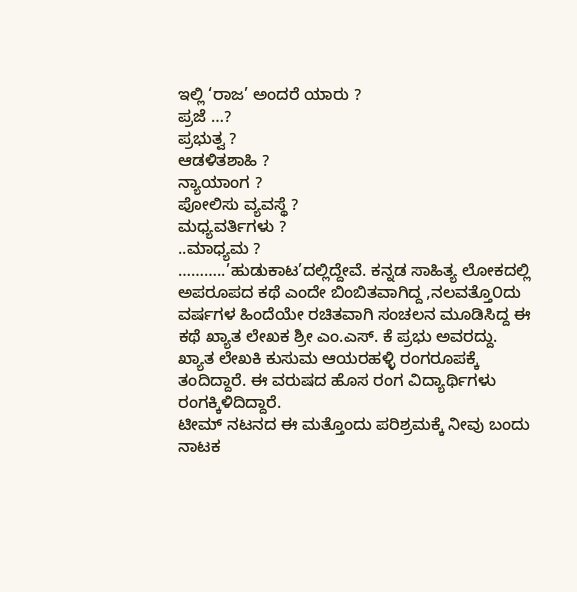ಇಲ್ಲಿ ‘ರಾಜ’ ಅಂದರೆ ಯಾರು ?
ಪ್ರಜೆ …?
ಪ್ರಭುತ್ವ ?
ಆಡಳಿತಶಾಹಿ ?
ನ್ಯಾಯಾಂಗ ?
ಪೋಲಿಸು ವ್ಯವಸ್ಥೆ ?
ಮಧ್ಯವರ್ತಿಗಳು ?
..ಮಾಧ್ಯಮ ?
………..’ಹುಡುಕಾಟ’ದಲ್ಲಿದ್ದೇವೆ. ಕನ್ನಡ ಸಾಹಿತ್ಯ ಲೋಕದಲ್ಲಿ ಅಪರೂಪದ ಕಥೆ ಎಂದೇ ಬಿಂಬಿತವಾಗಿದ್ದ ,ನಲವತ್ತೊ೦ದು ವರ್ಷಗಳ ಹಿಂದೆಯೇ ರಚಿತವಾಗಿ ಸಂಚಲನ ಮೂಡಿಸಿದ್ದ ಈ ಕಥೆ ಖ್ಯಾತ ಲೇಖಕ ಶ್ರೀ ಎಂ.ಎಸ್. ಕೆ ಪ್ರಭು ಅವರದ್ದು.
ಖ್ಯಾತ ಲೇಖಕಿ ಕುಸುಮ ಆಯರಹಳ್ಳಿ ರಂಗರೂಪಕ್ಕೆ ತಂದಿದ್ದಾರೆ. ಈ ವರುಷದ ಹೊಸ ರಂಗ ವಿದ್ಯಾರ್ಥಿಗಳು ರಂಗಕ್ಕಿಳಿದಿದ್ದಾರೆ.
ಟೀಮ್ ನಟನದ ಈ ಮತ್ತೊಂದು ಪರಿಶ್ರಮಕ್ಕೆ ನೀವು ಬಂದು ನಾಟಕ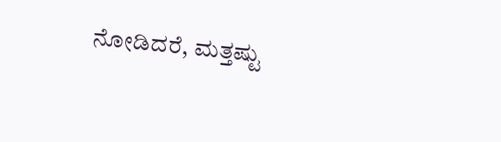ನೋಡಿದರೆ, ಮತ್ತಷ್ಟು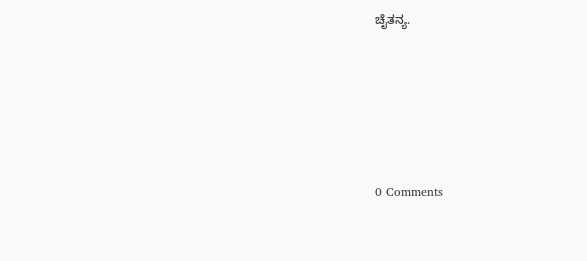ಚೈತನ್ಯ.







0 Comments